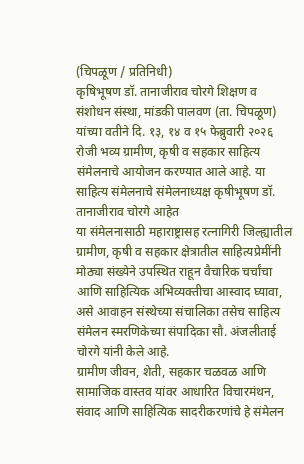(चिपळूण / प्रतिनिधी)
कृषिभूषण डॉ. तानाजीराव चोरगे शिक्षण व संशोधन संस्था, मांडकी पालवण (ता. चिपळूण) यांच्या वतीने दि. १३, १४ व १५ फेब्रुवारी २०२६ रोजी भव्य ग्रामीण, कृषी व सहकार साहित्य संमेलनाचे आयोजन करण्यात आले आहे. या साहित्य संमेलनाचे संमेलनाध्यक्ष कृषीभूषण डॉ. तानाजीराव चोरगे आहेत
या संमेलनासाठी महाराष्ट्रासह रत्नागिरी जिल्ह्यातील ग्रामीण, कृषी व सहकार क्षेत्रातील साहित्यप्रेमींनी मोठ्या संख्येने उपस्थित राहून वैचारिक चर्चांचा आणि साहित्यिक अभिव्यक्तीचा आस्वाद घ्यावा, असे आवाहन संस्थेच्या संचालिका तसेच साहित्य संमेलन स्मरणिकेच्या संपादिका सौ. अंजलीताई चोरगे यांनी केले आहे.
ग्रामीण जीवन, शेती, सहकार चळवळ आणि सामाजिक वास्तव यांवर आधारित विचारमंथन, संवाद आणि साहित्यिक सादरीकरणांचे हे संमेलन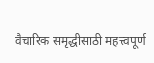वैचारिक समृद्धीसाठी महत्त्वपूर्ण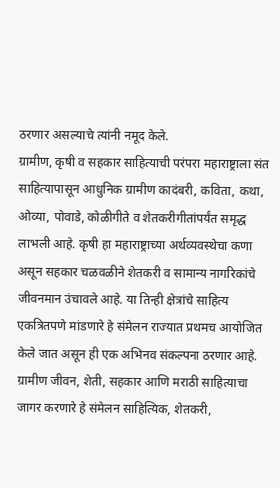ठरणार असल्याचे त्यांनी नमूद केले.
ग्रामीण, कृषी व सहकार साहित्याची परंपरा महाराष्ट्राला संत साहित्यापासून आधुनिक ग्रामीण कादंबरी, कविता, कथा, ओव्या, पोवाडे, कोळीगीते व शेतकरीगीतांपर्यंत समृद्ध लाभली आहे. कृषी हा महाराष्ट्राच्या अर्थव्यवस्थेचा कणा असून सहकार चळवळीने शेतकरी व सामान्य नागरिकांचे जीवनमान उंचावले आहे. या तिन्ही क्षेत्रांचे साहित्य एकत्रितपणे मांडणारे हे संमेलन राज्यात प्रथमच आयोजित केले जात असून ही एक अभिनव संकल्पना ठरणार आहे.
ग्रामीण जीवन, शेती, सहकार आणि मराठी साहित्याचा जागर करणारे हे संमेलन साहित्यिक, शेतकरी,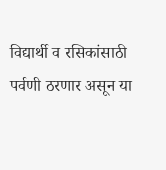विद्यार्थी व रसिकांसाठी पर्वणी ठरणार असून या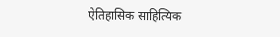ऐतिहासिक साहित्यिक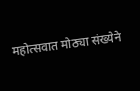महोत्सवात मोठ्या संख्येने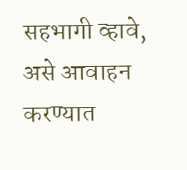सहभागी व्हावे, असे आवाहन करण्यात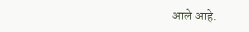आले आहे.